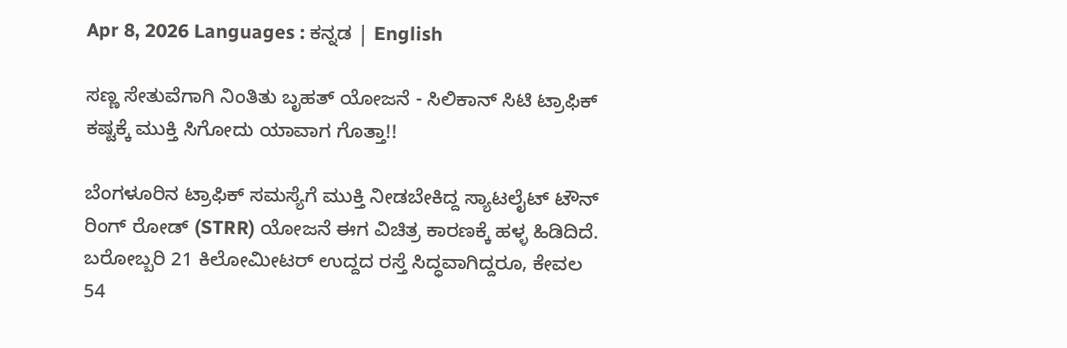Apr 8, 2026 Languages : ಕನ್ನಡ | English

ಸಣ್ಣ ಸೇತುವೆಗಾಗಿ ನಿಂತಿತು ಬೃಹತ್ ಯೋಜನೆ - ಸಿಲಿಕಾನ್ ಸಿಟಿ ಟ್ರಾಫಿಕ್ ಕಷ್ಟಕ್ಕೆ ಮುಕ್ತಿ ಸಿಗೋದು ಯಾವಾಗ ಗೊತ್ತಾ!!

ಬೆಂಗಳೂರಿನ ಟ್ರಾಫಿಕ್ ಸಮಸ್ಯೆಗೆ ಮುಕ್ತಿ ನೀಡಬೇಕಿದ್ದ ಸ್ಯಾಟಲೈಟ್ ಟೌನ್ ರಿಂಗ್ ರೋಡ್ (STRR) ಯೋಜನೆ ಈಗ ವಿಚಿತ್ರ ಕಾರಣಕ್ಕೆ ಹಳ್ಳ ಹಿಡಿದಿದೆ. ಬರೋಬ್ಬರಿ 21 ಕಿಲೋಮೀಟರ್ ಉದ್ದದ ರಸ್ತೆ ಸಿದ್ಧವಾಗಿದ್ದರೂ, ಕೇವಲ 54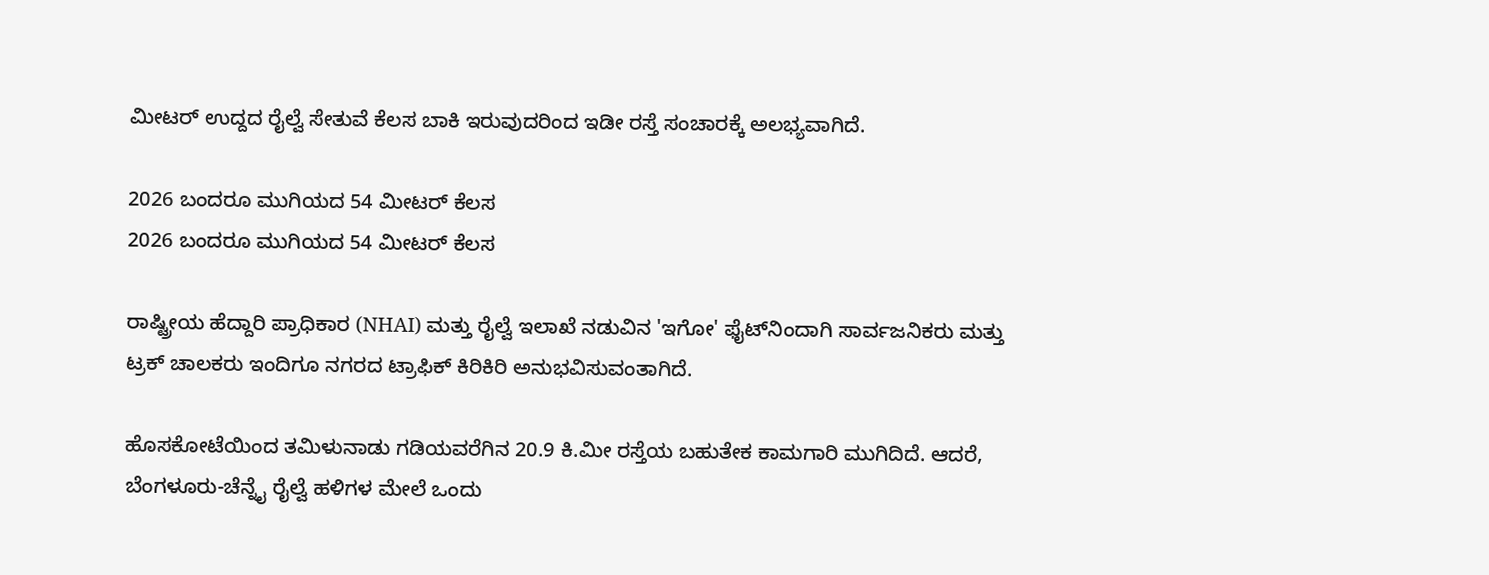ಮೀಟರ್‌ ಉದ್ದದ ರೈಲ್ವೆ ಸೇತುವೆ ಕೆಲಸ ಬಾಕಿ ಇರುವುದರಿಂದ ಇಡೀ ರಸ್ತೆ ಸಂಚಾರಕ್ಕೆ ಅಲಭ್ಯವಾಗಿದೆ.

2026 ಬಂದರೂ ಮುಗಿಯದ 54 ಮೀಟರ್ ಕೆಲಸ
2026 ಬಂದರೂ ಮುಗಿಯದ 54 ಮೀಟರ್ ಕೆಲಸ

ರಾಷ್ಟ್ರೀಯ ಹೆದ್ದಾರಿ ಪ್ರಾಧಿಕಾರ (NHAI) ಮತ್ತು ರೈಲ್ವೆ ಇಲಾಖೆ ನಡುವಿನ 'ಇಗೋ' ಫೈಟ್‌ನಿಂದಾಗಿ ಸಾರ್ವಜನಿಕರು ಮತ್ತು ಟ್ರಕ್ ಚಾಲಕರು ಇಂದಿಗೂ ನಗರದ ಟ್ರಾಫಿಕ್ ಕಿರಿಕಿರಿ ಅನುಭವಿಸುವಂತಾಗಿದೆ.

ಹೊಸಕೋಟೆಯಿಂದ ತಮಿಳುನಾಡು ಗಡಿಯವರೆಗಿನ 20.9 ಕಿ.ಮೀ ರಸ್ತೆಯ ಬಹುತೇಕ ಕಾಮಗಾರಿ ಮುಗಿದಿದೆ. ಆದರೆ, ಬೆಂಗಳೂರು-ಚೆನ್ನೈ ರೈಲ್ವೆ ಹಳಿಗಳ ಮೇಲೆ ಒಂದು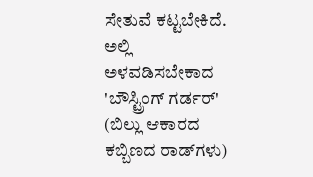ಸೇತುವೆ ಕಟ್ಟಬೇಕಿದೆ. ಅಲ್ಲಿ ಅಳವಡಿಸಬೇಕಾದ 'ಬೌಸ್ಟ್ರಿಂಗ್ ಗರ್ಡರ್' (ಬಿಲ್ಲು ಆಕಾರದ ಕಬ್ಬಿಣದ ರಾಡ್‌ಗಳು)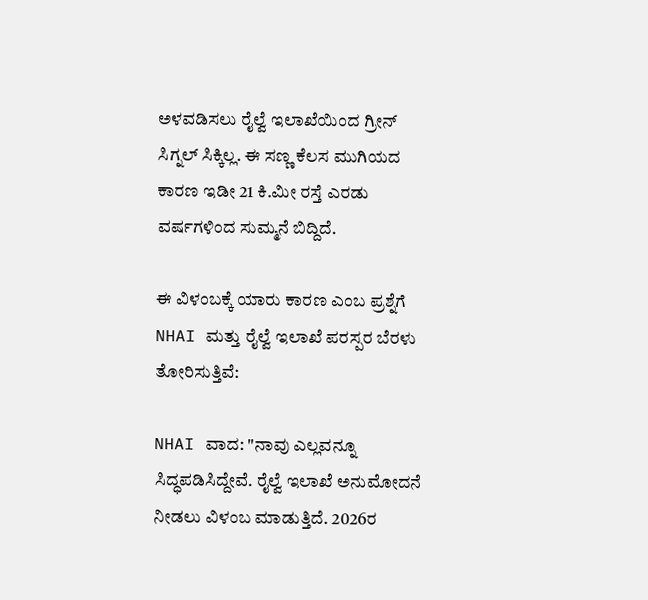ಅಳವಡಿಸಲು ರೈಲ್ವೆ ಇಲಾಖೆಯಿಂದ ಗ್ರೀನ್ ಸಿಗ್ನಲ್ ಸಿಕ್ಕಿಲ್ಲ. ಈ ಸಣ್ಣ ಕೆಲಸ ಮುಗಿಯದ ಕಾರಣ ಇಡೀ 21 ಕಿ.ಮೀ ರಸ್ತೆ ಎರಡು ವರ್ಷಗಳಿಂದ ಸುಮ್ಮನೆ ಬಿದ್ದಿದೆ.

ಈ ವಿಳಂಬಕ್ಕೆ ಯಾರು ಕಾರಣ ಎಂಬ ಪ್ರಶ್ನೆಗೆ NHAI ಮತ್ತು ರೈಲ್ವೆ ಇಲಾಖೆ ಪರಸ್ಪರ ಬೆರಳು ತೋರಿಸುತ್ತಿವೆ:

NHAI ವಾದ: "ನಾವು ಎಲ್ಲವನ್ನೂ ಸಿದ್ಧಪಡಿಸಿದ್ದೇವೆ. ರೈಲ್ವೆ ಇಲಾಖೆ ಅನುಮೋದನೆ ನೀಡಲು ವಿಳಂಬ ಮಾಡುತ್ತಿದೆ. 2026ರ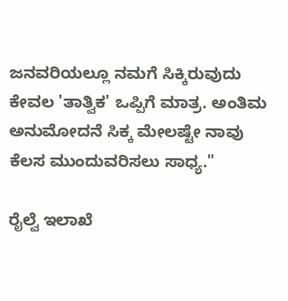ಜನವರಿಯಲ್ಲೂ ನಮಗೆ ಸಿಕ್ಕಿರುವುದು ಕೇವಲ 'ತಾತ್ವಿಕ' ಒಪ್ಪಿಗೆ ಮಾತ್ರ. ಅಂತಿಮ ಅನುಮೋದನೆ ಸಿಕ್ಕ ಮೇಲಷ್ಟೇ ನಾವು ಕೆಲಸ ಮುಂದುವರಿಸಲು ಸಾಧ್ಯ."

ರೈಲ್ವೆ ಇಲಾಖೆ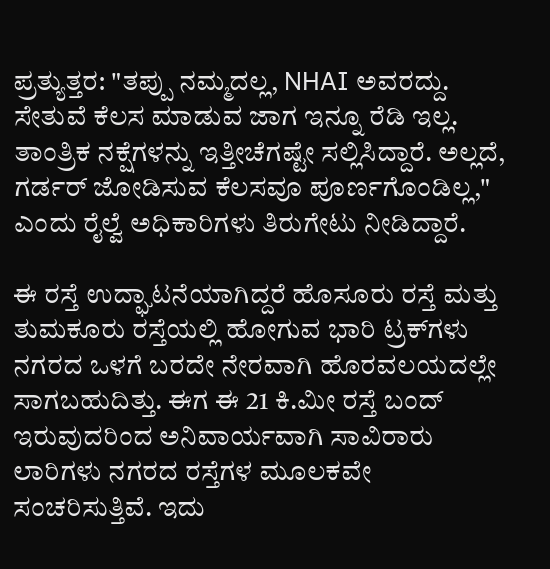ಪ್ರತ್ಯುತ್ತರ: "ತಪ್ಪು ನಮ್ಮದಲ್ಲ, NHAI ಅವರದ್ದು. ಸೇತುವೆ ಕೆಲಸ ಮಾಡುವ ಜಾಗ ಇನ್ನೂ ರೆಡಿ ಇಲ್ಲ. ತಾಂತ್ರಿಕ ನಕ್ಷೆಗಳನ್ನು ಇತ್ತೀಚೆಗಷ್ಟೇ ಸಲ್ಲಿಸಿದ್ದಾರೆ. ಅಲ್ಲದೆ, ಗರ್ಡರ್ ಜೋಡಿಸುವ ಕೆಲಸವೂ ಪೂರ್ಣಗೊಂಡಿಲ್ಲ," ಎಂದು ರೈಲ್ವೆ ಅಧಿಕಾರಿಗಳು ತಿರುಗೇಟು ನೀಡಿದ್ದಾರೆ.

ಈ ರಸ್ತೆ ಉದ್ಘಾಟನೆಯಾಗಿದ್ದರೆ ಹೊಸೂರು ರಸ್ತೆ ಮತ್ತು ತುಮಕೂರು ರಸ್ತೆಯಲ್ಲಿ ಹೋಗುವ ಭಾರಿ ಟ್ರಕ್‌ಗಳು ನಗರದ ಒಳಗೆ ಬರದೇ ನೇರವಾಗಿ ಹೊರವಲಯದಲ್ಲೇ ಸಾಗಬಹುದಿತ್ತು. ಈಗ ಈ 21 ಕಿ.ಮೀ ರಸ್ತೆ ಬಂದ್ ಇರುವುದರಿಂದ ಅನಿವಾರ್ಯವಾಗಿ ಸಾವಿರಾರು ಲಾರಿಗಳು ನಗರದ ರಸ್ತೆಗಳ ಮೂಲಕವೇ ಸಂಚರಿಸುತ್ತಿವೆ. ಇದು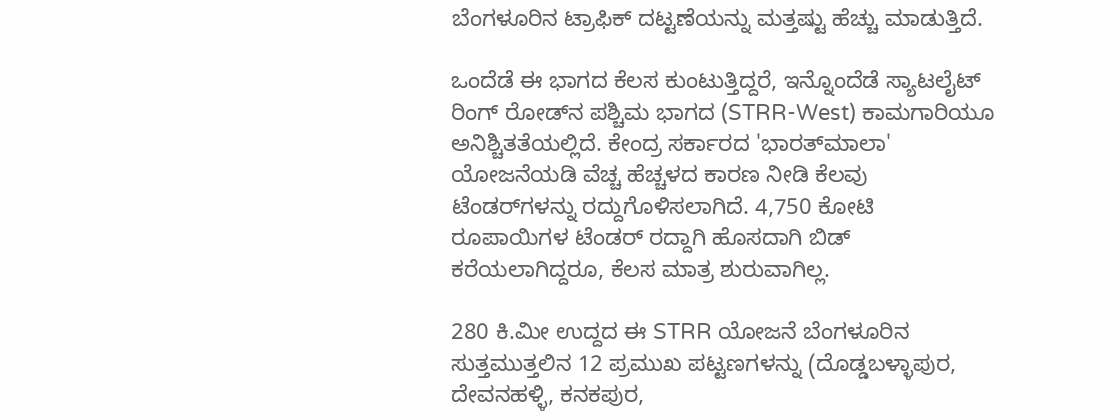ಬೆಂಗಳೂರಿನ ಟ್ರಾಫಿಕ್ ದಟ್ಟಣೆಯನ್ನು ಮತ್ತಷ್ಟು ಹೆಚ್ಚು ಮಾಡುತ್ತಿದೆ.

ಒಂದೆಡೆ ಈ ಭಾಗದ ಕೆಲಸ ಕುಂಟುತ್ತಿದ್ದರೆ, ಇನ್ನೊಂದೆಡೆ ಸ್ಯಾಟಲೈಟ್ ರಿಂಗ್ ರೋಡ್‌ನ ಪಶ್ಚಿಮ ಭಾಗದ (STRR-West) ಕಾಮಗಾರಿಯೂ ಅನಿಶ್ಚಿತತೆಯಲ್ಲಿದೆ. ಕೇಂದ್ರ ಸರ್ಕಾರದ 'ಭಾರತ್‌ಮಾಲಾ' ಯೋಜನೆಯಡಿ ವೆಚ್ಚ ಹೆಚ್ಚಳದ ಕಾರಣ ನೀಡಿ ಕೆಲವು ಟೆಂಡರ್‌ಗಳನ್ನು ರದ್ದುಗೊಳಿಸಲಾಗಿದೆ. 4,750 ಕೋಟಿ ರೂಪಾಯಿಗಳ ಟೆಂಡರ್ ರದ್ದಾಗಿ ಹೊಸದಾಗಿ ಬಿಡ್ ಕರೆಯಲಾಗಿದ್ದರೂ, ಕೆಲಸ ಮಾತ್ರ ಶುರುವಾಗಿಲ್ಲ.

280 ಕಿ.ಮೀ ಉದ್ದದ ಈ STRR ಯೋಜನೆ ಬೆಂಗಳೂರಿನ ಸುತ್ತಮುತ್ತಲಿನ 12 ಪ್ರಮುಖ ಪಟ್ಟಣಗಳನ್ನು (ದೊಡ್ಡಬಳ್ಳಾಪುರ, ದೇವನಹಳ್ಳಿ, ಕನಕಪುರ,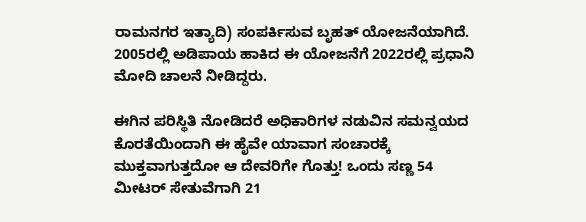ರಾಮನಗರ ಇತ್ಯಾದಿ) ಸಂಪರ್ಕಿಸುವ ಬೃಹತ್ ಯೋಜನೆಯಾಗಿದೆ. 2005ರಲ್ಲಿ ಅಡಿಪಾಯ ಹಾಕಿದ ಈ ಯೋಜನೆಗೆ 2022ರಲ್ಲಿ ಪ್ರಧಾನಿ ಮೋದಿ ಚಾಲನೆ ನೀಡಿದ್ದರು.

ಈಗಿನ ಪರಿಸ್ಥಿತಿ ನೋಡಿದರೆ ಅಧಿಕಾರಿಗಳ ನಡುವಿನ ಸಮನ್ವಯದ ಕೊರತೆಯಿಂದಾಗಿ ಈ ಹೈವೇ ಯಾವಾಗ ಸಂಚಾರಕ್ಕೆ ಮುಕ್ತವಾಗುತ್ತದೋ ಆ ದೇವರಿಗೇ ಗೊತ್ತು! ಒಂದು ಸಣ್ಣ 54 ಮೀಟರ್ ಸೇತುವೆಗಾಗಿ 21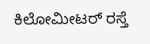ಕಿಲೋಮೀಟರ್ ರಸ್ತೆ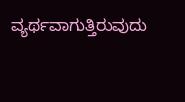ವ್ಯರ್ಥವಾಗುತ್ತಿರುವುದು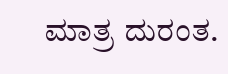ಮಾತ್ರ ದುರಂತ.